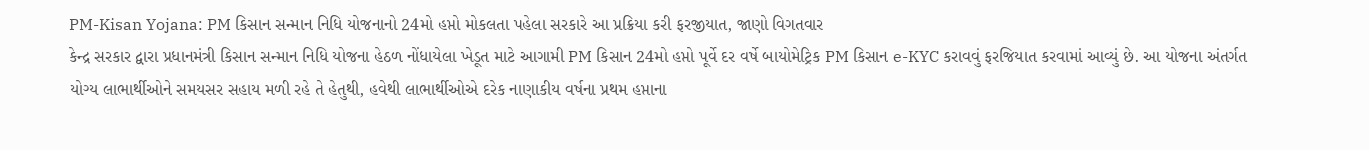PM-Kisan Yojana: PM કિસાન સન્માન નિધિ યોજનાનો 24મો હપ્તો મોકલતા પહેલા સરકારે આ પ્રક્રિયા કરી ફરજીયાત, જાણો વિગતવાર
કેન્દ્ર સરકાર દ્વારા પ્રધાનમંત્રી કિસાન સન્માન નિધિ યોજના હેઠળ નોંધાયેલા ખેડૂત માટે આગામી PM કિસાન 24મો હપ્તો પૂર્વે દર વર્ષે બાયોમેટ્રિક PM કિસાન e-KYC કરાવવું ફરજિયાત કરવામાં આવ્યું છે. આ યોજના અંતર્ગત યોગ્ય લાભાર્થીઓને સમયસર સહાય મળી રહે તે હેતુથી, હવેથી લાભાર્થીઓએ દરેક નાણાકીય વર્ષના પ્રથમ હપ્તાના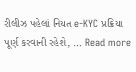રીલીઝ પહેલાં નિયત e-KYC પ્રક્રિયા પૂર્ણ કરવાની રહેશે, … Read more